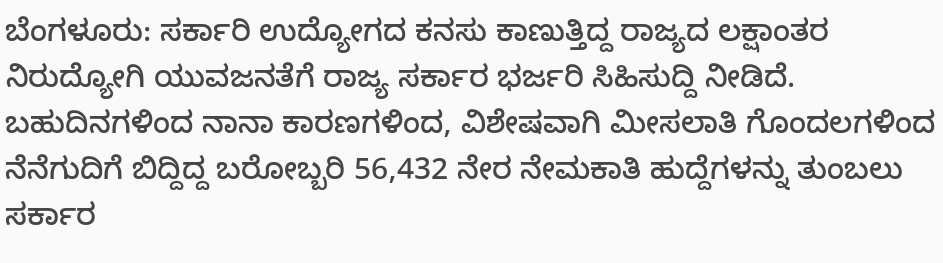ಬೆಂಗಳೂರು: ಸರ್ಕಾರಿ ಉದ್ಯೋಗದ ಕನಸು ಕಾಣುತ್ತಿದ್ದ ರಾಜ್ಯದ ಲಕ್ಷಾಂತರ ನಿರುದ್ಯೋಗಿ ಯುವಜನತೆಗೆ ರಾಜ್ಯ ಸರ್ಕಾರ ಭರ್ಜರಿ ಸಿಹಿಸುದ್ದಿ ನೀಡಿದೆ. ಬಹುದಿನಗಳಿಂದ ನಾನಾ ಕಾರಣಗಳಿಂದ, ವಿಶೇಷವಾಗಿ ಮೀಸಲಾತಿ ಗೊಂದಲಗಳಿಂದ ನೆನೆಗುದಿಗೆ ಬಿದ್ದಿದ್ದ ಬರೋಬ್ಬರಿ 56,432 ನೇರ ನೇಮಕಾತಿ ಹುದ್ದೆಗಳನ್ನು ತುಂಬಲು ಸರ್ಕಾರ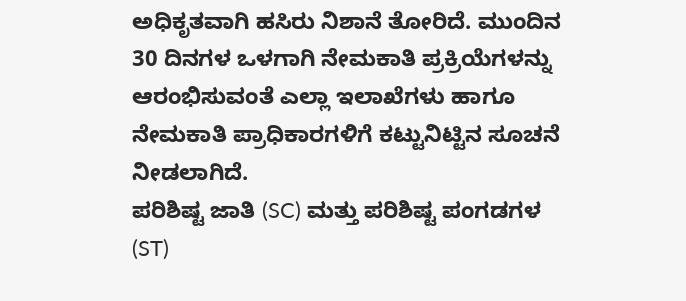ಅಧಿಕೃತವಾಗಿ ಹಸಿರು ನಿಶಾನೆ ತೋರಿದೆ. ಮುಂದಿನ 30 ದಿನಗಳ ಒಳಗಾಗಿ ನೇಮಕಾತಿ ಪ್ರಕ್ರಿಯೆಗಳನ್ನು ಆರಂಭಿಸುವಂತೆ ಎಲ್ಲಾ ಇಲಾಖೆಗಳು ಹಾಗೂ ನೇಮಕಾತಿ ಪ್ರಾಧಿಕಾರಗಳಿಗೆ ಕಟ್ಟುನಿಟ್ಟಿನ ಸೂಚನೆ ನೀಡಲಾಗಿದೆ.
ಪರಿಶಿಷ್ಟ ಜಾತಿ (SC) ಮತ್ತು ಪರಿಶಿಷ್ಟ ಪಂಗಡಗಳ (ST)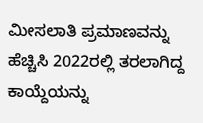ಮೀಸಲಾತಿ ಪ್ರಮಾಣವನ್ನು ಹೆಚ್ಚಿಸಿ 2022ರಲ್ಲಿ ತರಲಾಗಿದ್ದ ಕಾಯ್ದೆಯನ್ನು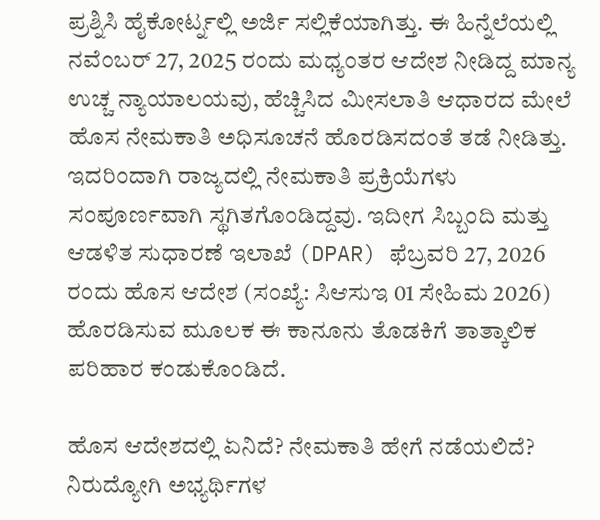ಪ್ರಶ್ನಿಸಿ ಹೈಕೋರ್ಟ್ನಲ್ಲಿ ಅರ್ಜಿ ಸಲ್ಲಿಕೆಯಾಗಿತ್ತು. ಈ ಹಿನ್ನೆಲೆಯಲ್ಲಿ ನವೆಂಬರ್ 27, 2025 ರಂದು ಮಧ್ಯಂತರ ಆದೇಶ ನೀಡಿದ್ದ ಮಾನ್ಯ ಉಚ್ಚ ನ್ಯಾಯಾಲಯವು, ಹೆಚ್ಚಿಸಿದ ಮೀಸಲಾತಿ ಆಧಾರದ ಮೇಲೆ ಹೊಸ ನೇಮಕಾತಿ ಅಧಿಸೂಚನೆ ಹೊರಡಿಸದಂತೆ ತಡೆ ನೀಡಿತ್ತು. ಇದರಿಂದಾಗಿ ರಾಜ್ಯದಲ್ಲಿ ನೇಮಕಾತಿ ಪ್ರಕ್ರಿಯೆಗಳು ಸಂಪೂರ್ಣವಾಗಿ ಸ್ಥಗಿತಗೊಂಡಿದ್ದವು. ಇದೀಗ ಸಿಬ್ಬಂದಿ ಮತ್ತು ಆಡಳಿತ ಸುಧಾರಣೆ ಇಲಾಖೆ (DPAR) ಫೆಬ್ರವರಿ 27, 2026 ರಂದು ಹೊಸ ಆದೇಶ (ಸಂಖ್ಯೆ: ಸಿಆಸುಇ 01 ಸೇಹಿಮ 2026) ಹೊರಡಿಸುವ ಮೂಲಕ ಈ ಕಾನೂನು ತೊಡಕಿಗೆ ತಾತ್ಕಾಲಿಕ ಪರಿಹಾರ ಕಂಡುಕೊಂಡಿದೆ.

ಹೊಸ ಆದೇಶದಲ್ಲಿ ಏನಿದೆ? ನೇಮಕಾತಿ ಹೇಗೆ ನಡೆಯಲಿದೆ?
ನಿರುದ್ಯೋಗಿ ಅಭ್ಯರ್ಥಿಗಳ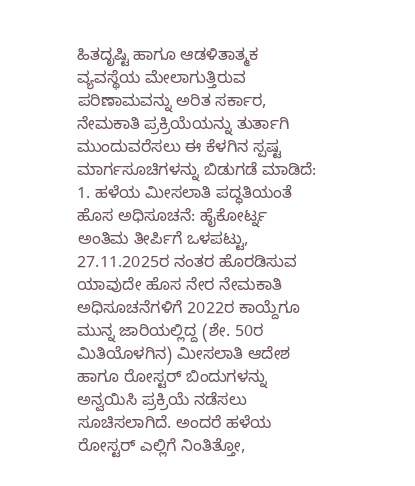ಹಿತದೃಷ್ಟಿ ಹಾಗೂ ಆಡಳಿತಾತ್ಮಕ ವ್ಯವಸ್ಥೆಯ ಮೇಲಾಗುತ್ತಿರುವ ಪರಿಣಾಮವನ್ನು ಅರಿತ ಸರ್ಕಾರ, ನೇಮಕಾತಿ ಪ್ರಕ್ರಿಯೆಯನ್ನು ತುರ್ತಾಗಿ ಮುಂದುವರೆಸಲು ಈ ಕೆಳಗಿನ ಸ್ಪಷ್ಟ ಮಾರ್ಗಸೂಚಿಗಳನ್ನು ಬಿಡುಗಡೆ ಮಾಡಿದೆ:
1. ಹಳೆಯ ಮೀಸಲಾತಿ ಪದ್ಧತಿಯಂತೆ ಹೊಸ ಅಧಿಸೂಚನೆ: ಹೈಕೋರ್ಟ್ನ ಅಂತಿಮ ತೀರ್ಪಿಗೆ ಒಳಪಟ್ಟು, 27.11.2025ರ ನಂತರ ಹೊರಡಿಸುವ ಯಾವುದೇ ಹೊಸ ನೇರ ನೇಮಕಾತಿ ಅಧಿಸೂಚನೆಗಳಿಗೆ 2022ರ ಕಾಯ್ದೆಗೂ ಮುನ್ನ ಜಾರಿಯಲ್ಲಿದ್ದ (ಶೇ. 50ರ ಮಿತಿಯೊಳಗಿನ) ಮೀಸಲಾತಿ ಆದೇಶ ಹಾಗೂ ರೋಸ್ಟರ್ ಬಿಂದುಗಳನ್ನು ಅನ್ವಯಿಸಿ ಪ್ರಕ್ರಿಯೆ ನಡೆಸಲು ಸೂಚಿಸಲಾಗಿದೆ. ಅಂದರೆ ಹಳೆಯ ರೋಸ್ಟರ್ ಎಲ್ಲಿಗೆ ನಿಂತಿತ್ತೋ,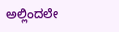ಅಲ್ಲಿಂದಲೇ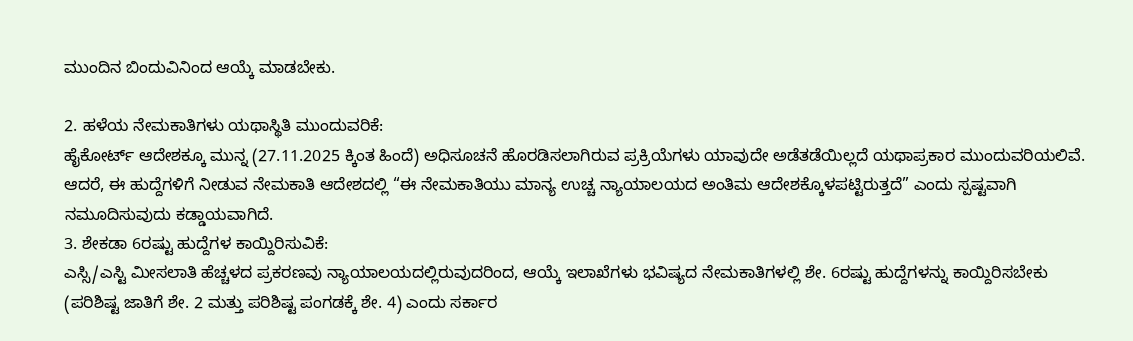ಮುಂದಿನ ಬಿಂದುವಿನಿಂದ ಆಯ್ಕೆ ಮಾಡಬೇಕು.

2. ಹಳೆಯ ನೇಮಕಾತಿಗಳು ಯಥಾಸ್ಥಿತಿ ಮುಂದುವರಿಕೆ:
ಹೈಕೋರ್ಟ್ ಆದೇಶಕ್ಕೂ ಮುನ್ನ (27.11.2025 ಕ್ಕಿಂತ ಹಿಂದೆ) ಅಧಿಸೂಚನೆ ಹೊರಡಿಸಲಾಗಿರುವ ಪ್ರಕ್ರಿಯೆಗಳು ಯಾವುದೇ ಅಡೆತಡೆಯಿಲ್ಲದೆ ಯಥಾಪ್ರಕಾರ ಮುಂದುವರಿಯಲಿವೆ. ಆದರೆ, ಈ ಹುದ್ದೆಗಳಿಗೆ ನೀಡುವ ನೇಮಕಾತಿ ಆದೇಶದಲ್ಲಿ “ಈ ನೇಮಕಾತಿಯು ಮಾನ್ಯ ಉಚ್ಚ ನ್ಯಾಯಾಲಯದ ಅಂತಿಮ ಆದೇಶಕ್ಕೊಳಪಟ್ಟಿರುತ್ತದೆ” ಎಂದು ಸ್ಪಷ್ಟವಾಗಿ ನಮೂದಿಸುವುದು ಕಡ್ಡಾಯವಾಗಿದೆ.
3. ಶೇಕಡಾ 6ರಷ್ಟು ಹುದ್ದೆಗಳ ಕಾಯ್ದಿರಿಸುವಿಕೆ:
ಎಸ್ಸಿ/ಎಸ್ಟಿ ಮೀಸಲಾತಿ ಹೆಚ್ಚಳದ ಪ್ರಕರಣವು ನ್ಯಾಯಾಲಯದಲ್ಲಿರುವುದರಿಂದ, ಆಯ್ಕೆ ಇಲಾಖೆಗಳು ಭವಿಷ್ಯದ ನೇಮಕಾತಿಗಳಲ್ಲಿ ಶೇ. 6ರಷ್ಟು ಹುದ್ದೆಗಳನ್ನು ಕಾಯ್ದಿರಿಸಬೇಕು (ಪರಿಶಿಷ್ಟ ಜಾತಿಗೆ ಶೇ. 2 ಮತ್ತು ಪರಿಶಿಷ್ಟ ಪಂಗಡಕ್ಕೆ ಶೇ. 4) ಎಂದು ಸರ್ಕಾರ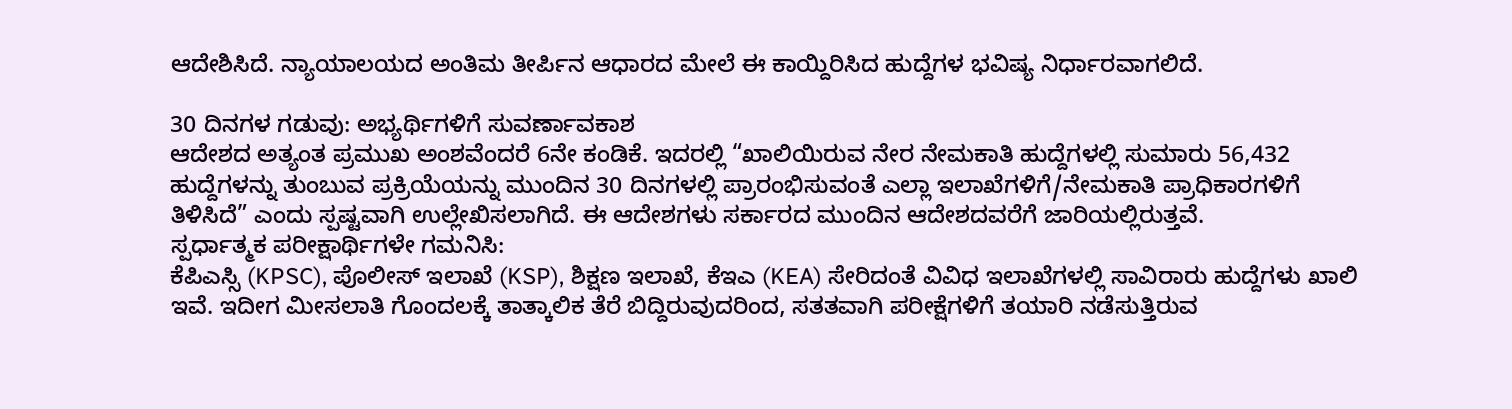ಆದೇಶಿಸಿದೆ. ನ್ಯಾಯಾಲಯದ ಅಂತಿಮ ತೀರ್ಪಿನ ಆಧಾರದ ಮೇಲೆ ಈ ಕಾಯ್ದಿರಿಸಿದ ಹುದ್ದೆಗಳ ಭವಿಷ್ಯ ನಿರ್ಧಾರವಾಗಲಿದೆ.

30 ದಿನಗಳ ಗಡುವು: ಅಭ್ಯರ್ಥಿಗಳಿಗೆ ಸುವರ್ಣಾವಕಾಶ
ಆದೇಶದ ಅತ್ಯಂತ ಪ್ರಮುಖ ಅಂಶವೆಂದರೆ 6ನೇ ಕಂಡಿಕೆ. ಇದರಲ್ಲಿ “ಖಾಲಿಯಿರುವ ನೇರ ನೇಮಕಾತಿ ಹುದ್ದೆಗಳಲ್ಲಿ ಸುಮಾರು 56,432 ಹುದ್ದೆಗಳನ್ನು ತುಂಬುವ ಪ್ರಕ್ರಿಯೆಯನ್ನು ಮುಂದಿನ 30 ದಿನಗಳಲ್ಲಿ ಪ್ರಾರಂಭಿಸುವಂತೆ ಎಲ್ಲಾ ಇಲಾಖೆಗಳಿಗೆ/ನೇಮಕಾತಿ ಪ್ರಾಧಿಕಾರಗಳಿಗೆ ತಿಳಿಸಿದೆ” ಎಂದು ಸ್ಪಷ್ಟವಾಗಿ ಉಲ್ಲೇಖಿಸಲಾಗಿದೆ. ಈ ಆದೇಶಗಳು ಸರ್ಕಾರದ ಮುಂದಿನ ಆದೇಶದವರೆಗೆ ಜಾರಿಯಲ್ಲಿರುತ್ತವೆ.
ಸ್ಪರ್ಧಾತ್ಮಕ ಪರೀಕ್ಷಾರ್ಥಿಗಳೇ ಗಮನಿಸಿ:
ಕೆಪಿಎಸ್ಸಿ (KPSC), ಪೊಲೀಸ್ ಇಲಾಖೆ (KSP), ಶಿಕ್ಷಣ ಇಲಾಖೆ, ಕೆಇಎ (KEA) ಸೇರಿದಂತೆ ವಿವಿಧ ಇಲಾಖೆಗಳಲ್ಲಿ ಸಾವಿರಾರು ಹುದ್ದೆಗಳು ಖಾಲಿ ಇವೆ. ಇದೀಗ ಮೀಸಲಾತಿ ಗೊಂದಲಕ್ಕೆ ತಾತ್ಕಾಲಿಕ ತೆರೆ ಬಿದ್ದಿರುವುದರಿಂದ, ಸತತವಾಗಿ ಪರೀಕ್ಷೆಗಳಿಗೆ ತಯಾರಿ ನಡೆಸುತ್ತಿರುವ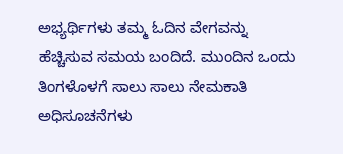ಅಭ್ಯರ್ಥಿಗಳು ತಮ್ಮ ಓದಿನ ವೇಗವನ್ನು ಹೆಚ್ಚಿಸುವ ಸಮಯ ಬಂದಿದೆ. ಮುಂದಿನ ಒಂದು ತಿಂಗಳೊಳಗೆ ಸಾಲು ಸಾಲು ನೇಮಕಾತಿ ಅಧಿಸೂಚನೆಗಳು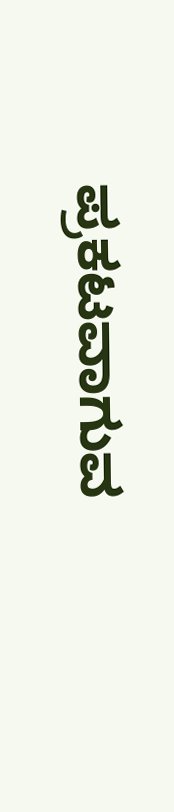ಪ್ರಕಟವಾಗುವ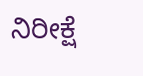ನಿರೀಕ್ಷೆ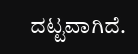ದಟ್ಟವಾಗಿದೆ.